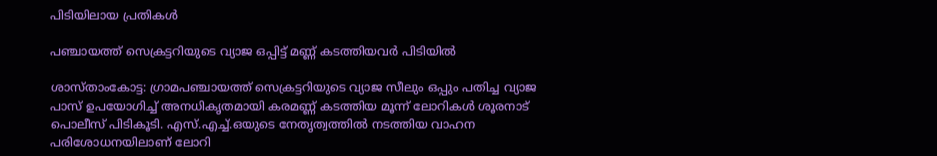പിടിയിലായ പ്രതികൾ

പഞ്ചായത്ത് സെക്രട്ടറിയുടെ വ്യാജ ഒപ്പിട്ട് മണ്ണ് കടത്തിയവർ പിടിയിൽ

ശാസ്താംകോട്ട: ഗ്രാമപഞ്ചായത്ത് സെക്രട്ടറിയുടെ വ്യാജ സീലും ഒപ്പും പതിച്ച വ്യാജ പാസ് ഉപയോഗിച്ച് അനധികൃതമായി കരമണ്ണ് കടത്തിയ മൂന്ന് ലോറികൾ ശൂരനാട് പൊലീസ് പിടികൂടി. എസ്.എച്ച്.ഒയുടെ നേതൃത്വത്തിൽ നടത്തിയ വാഹന പരിശോധനയിലാണ് ലോറി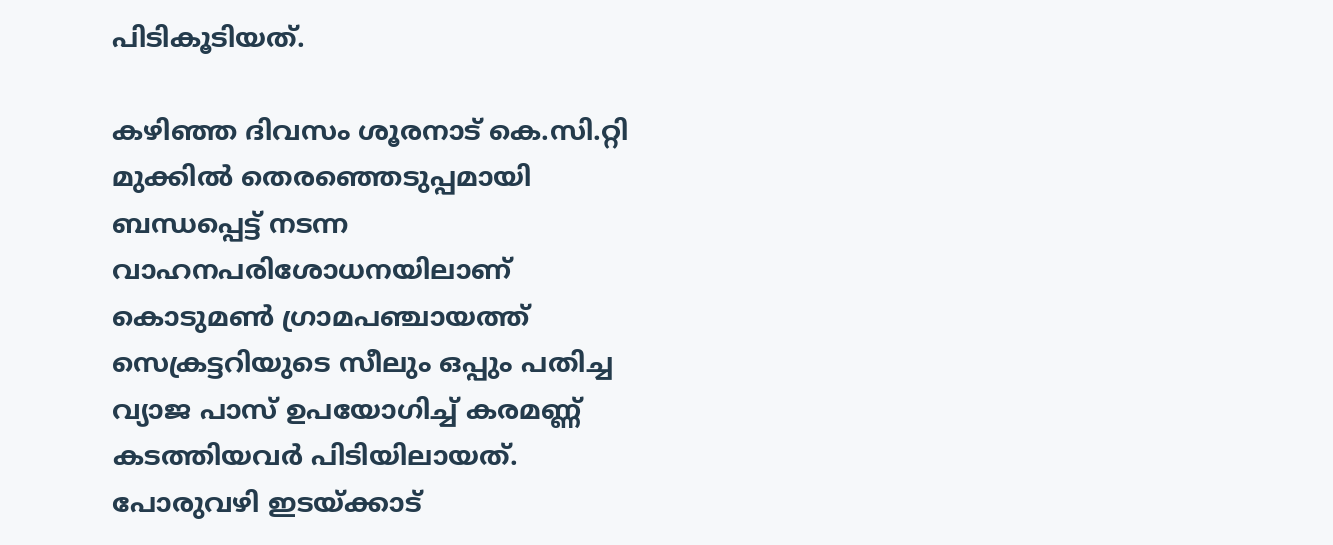പിടികൂടിയത്.

കഴിഞ്ഞ ദിവസം ശൂരനാട് കെ.സി.റ്റി മുക്കിൽ തെരഞ്ഞെടുപ്പമായി ബന്ധപ്പെട്ട് നടന്ന വാഹനപരിശോധനയിലാണ് കൊടുമൺ ഗ്രാമപഞ്ചായത്ത് സെക്രട്ടറിയുടെ സീലും ഒപ്പും പതിച്ച വ്യാജ പാസ് ഉപയോഗിച്ച് കരമണ്ണ് കടത്തിയവർ പിടിയിലായത്. പോരുവഴി ഇടയ്ക്കാട്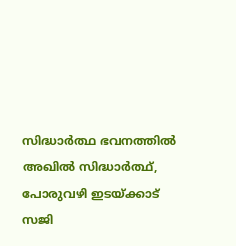സിദ്ധാർത്ഥ ഭവനത്തിൽ അഖിൽ സിദ്ധാർത്ഥ്, പോരുവഴി ഇടയ്ക്കാട് സജി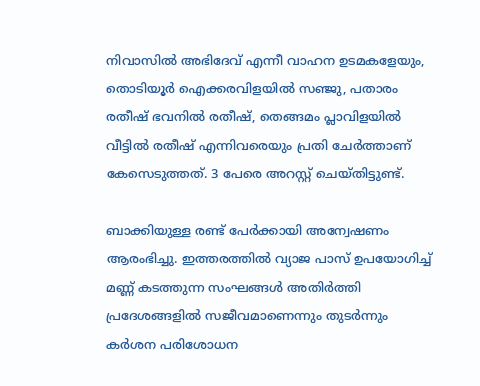നിവാസിൽ അഭിദേവ് എന്നീ വാഹന ഉടമകളേയും, തൊടിയൂർ ഐക്കരവിളയിൽ സഞ്ജു, പതാരം രതീഷ് ഭവനിൽ രതീഷ്, തെങ്ങമം പ്ലാവിളയിൽ വീട്ടിൽ രതീഷ് എന്നിവരെയും പ്രതി ചേർത്താണ് കേസെടുത്തത്. 3 പേരെ അറസ്റ്റ് ചെയ്തിട്ടുണ്ട്.

ബാക്കിയുള്ള രണ്ട് പേർക്കായി അന്വേഷണം ആരംഭിച്ചു. ഇത്തരത്തിൽ വ്യാജ പാസ് ഉപയോഗിച്ച് മണ്ണ് കടത്തുന്ന സംഘങ്ങൾ അതിർത്തി പ്രദേശങ്ങളിൽ സജീവമാണെന്നും തുടർന്നും കർശന പരിശോധന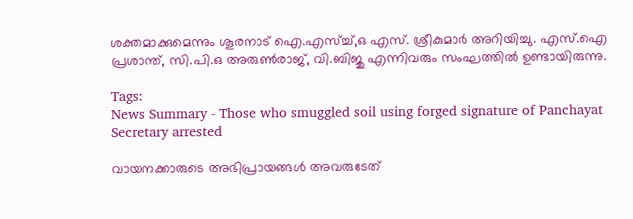ശക്തമാക്കുമെന്നും ശൂരനാട് ഐ.എസ്ച്ച്,ഒ എസ്. ശ്രീകുമാർ അറിയിച്ചു. എസ്.ഐ പ്രശാന്ത്, സി.പി.ഒ അരുൺരാജ്, വി.ബിജു എന്നിവരും സംഘത്തിൽ ഉണ്ടായിരുന്നു.

Tags:
News Summary - Those who smuggled soil using forged signature of Panchayat Secretary arrested

വായനക്കാരുടെ അഭിപ്രായങ്ങള്‍ അവരുടേത്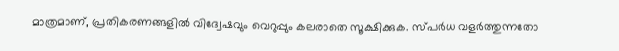മാത്രമാണ്, പ്രതികരണങ്ങളിൽ വിദ്വേഷവും വെറുപ്പും കലരാതെ സൂക്ഷിക്കുക. സ്പർധ വളർത്തുന്നതോ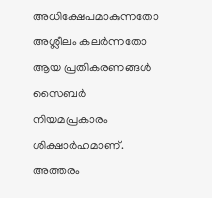അധിക്ഷേപമാകുന്നതോ അശ്ലീലം കലർന്നതോ ആയ പ്രതികരണങ്ങൾ സൈബർ നിയമപ്രകാരം ശിക്ഷാർഹമാണ്. അത്തരം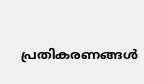പ്രതികരണങ്ങൾ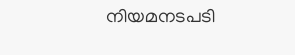നിയമനടപടി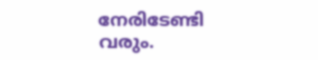നേരിടേണ്ടി വരും.